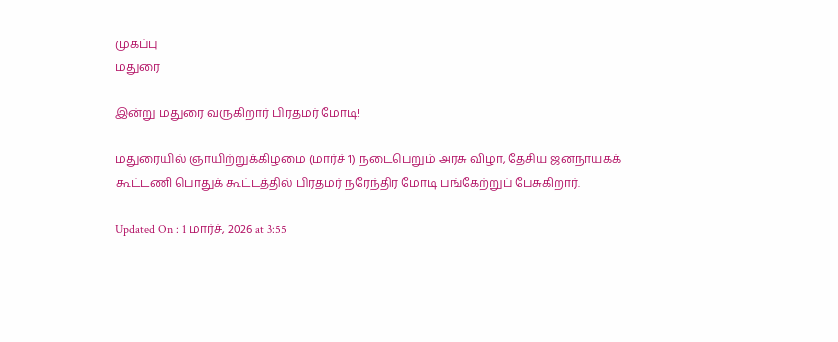முகப்பு
மதுரை

இன்று மதுரை வருகிறார் பிரதமர் மோடி!

மதுரையில் ஞாயிற்றுக்கிழமை (மார்ச் 1) நடைபெறும் அரசு விழா, தேசிய ஜனநாயகக் கூட்டணி பொதுக் கூட்டத்தில் பிரதமர் நரேந்திர மோடி பங்கேற்றுப் பேசுகிறார்.

Updated On : 1 மார்ச், 2026 at 3:55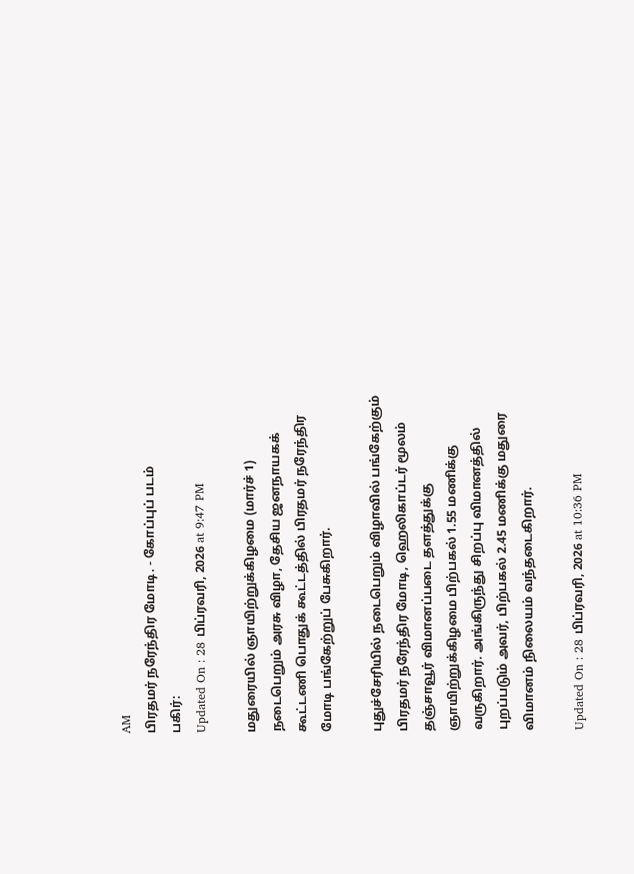AM
பிரதமர் நரேந்திர மோடி. - கோப்புப் படம்
பகிர்:
Updated On : 28 பிப்ரவரி, 2026 at 9:47 PM

மதுரையில் ஞாயிற்றுக்கிழமை (மார்ச் 1) நடைபெறும் அரசு விழா, தேசிய ஜனநாயகக் கூட்டணி பொதுக் கூட்டத்தில் பிரதமர் நரேந்திர மோடி பங்கேற்றுப் பேசுகிறார்.

புதுச்சேரியில் நடைபெறும் விழாவில் பங்கேற்கும் பிரதமர் நரேந்திர மோடி, ஹெலிகாப்டர் மூலம் தஞ்சாவூர் விமானப்படை தளத்துக்கு ஞாயிற்றுக்கிழமை பிற்பகல் 1.55 மணிக்கு வருகிறார். அங்கிருந்து சிறப்பு விமானத்தில் புறப்படும் அவர், பிற்பகல் 2.45 மணிக்கு மதுரை விமானம் நிலையம் வந்தடைகிறார்.

Updated On : 28 பிப்ரவரி, 2026 at 10:36 PM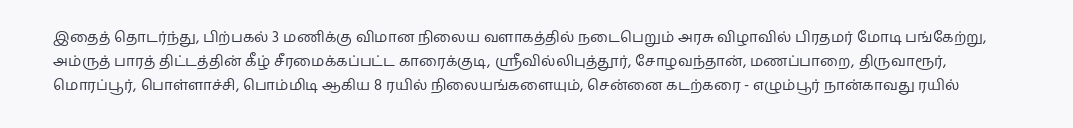இதைத் தொடர்ந்து, பிற்பகல் 3 மணிக்கு விமான நிலைய வளாகத்தில் நடைபெறும் அரசு விழாவில் பிரதமர் மோடி பங்கேற்று, அம்ருத் பாரத் திட்டத்தின் கீழ் சீரமைக்கப்பட்ட காரைக்குடி, ஸ்ரீவில்லிபுத்தூர், சோழவந்தான், மணப்பாறை, திருவாரூர், மொரப்பூர், பொள்ளாச்சி, பொம்மிடி ஆகிய 8 ரயில் நிலையங்களையும், சென்னை கடற்கரை - எழும்பூர் நான்காவது ரயில்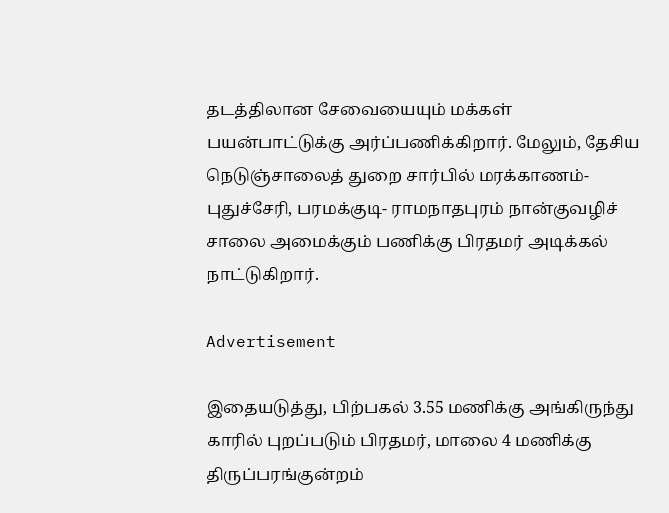தடத்திலான சேவையையும் மக்கள் பயன்பாட்டுக்கு அர்ப்பணிக்கிறார். மேலும், தேசிய நெடுஞ்சாலைத் துறை சார்பில் மரக்காணம்- புதுச்சேரி, பரமக்குடி- ராமநாதபுரம் நான்குவழிச் சாலை அமைக்கும் பணிக்கு பிரதமர் அடிக்கல் நாட்டுகிறார்.

Advertisement

இதையடுத்து, பிற்பகல் 3.55 மணிக்கு அங்கிருந்து காரில் புறப்படும் பிரதமர், மாலை 4 மணிக்கு திருப்பரங்குன்றம்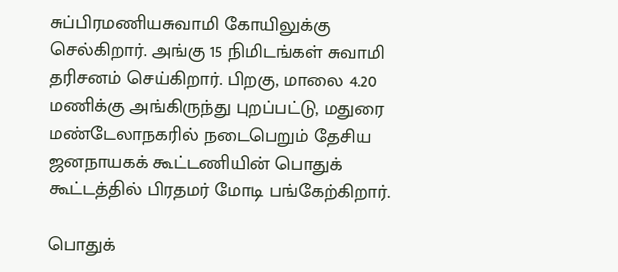சுப்பிரமணியசுவாமி கோயிலுக்கு செல்கிறார். அங்கு 15 நிமிடங்கள் சுவாமி தரிசனம் செய்கிறார். பிறகு, மாலை 4.20 மணிக்கு அங்கிருந்து புறப்பட்டு, மதுரை மண்டேலாநகரில் நடைபெறும் தேசிய ஜனநாயகக் கூட்டணியின் பொதுக் கூட்டத்தில் பிரதமர் மோடி பங்கேற்கிறார்.

பொதுக்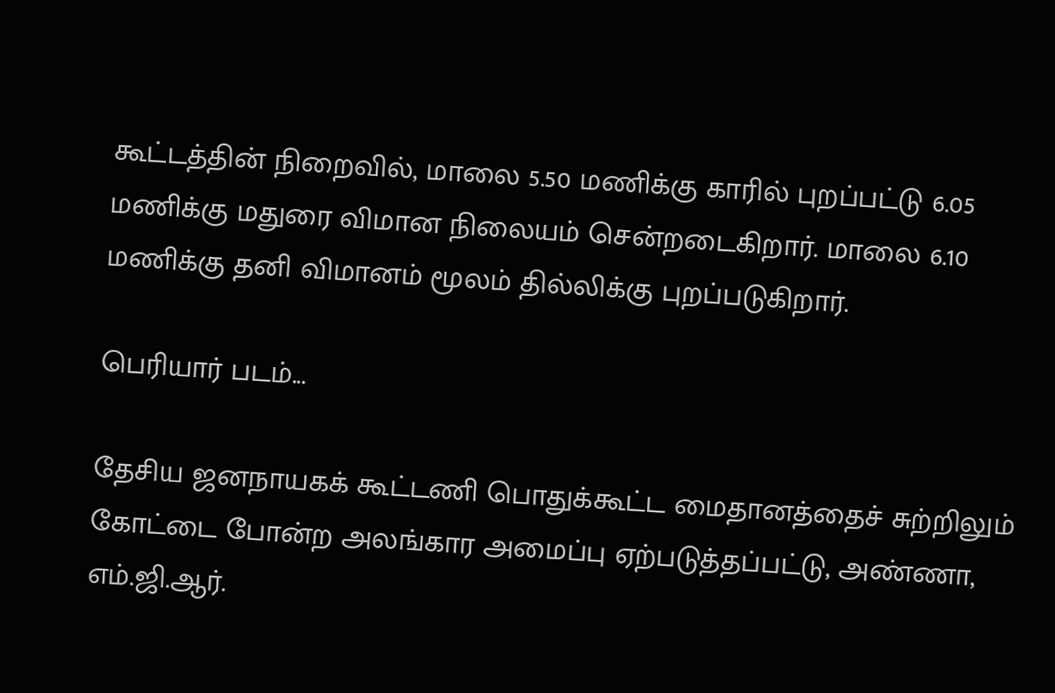கூட்டத்தின் நிறைவில், மாலை 5.50 மணிக்கு காரில் புறப்பட்டு 6.05 மணிக்கு மதுரை விமான நிலையம் சென்றடைகிறார். மாலை 6.10 மணிக்கு தனி விமானம் மூலம் தில்லிக்கு புறப்படுகிறார்.

பெரியார் படம்...

தேசிய ஜனநாயகக் கூட்டணி பொதுக்கூட்ட மைதானத்தைச் சுற்றிலும் கோட்டை போன்ற அலங்கார அமைப்பு ஏற்படுத்தப்பட்டு, அண்ணா, எம்.ஜி.ஆர்.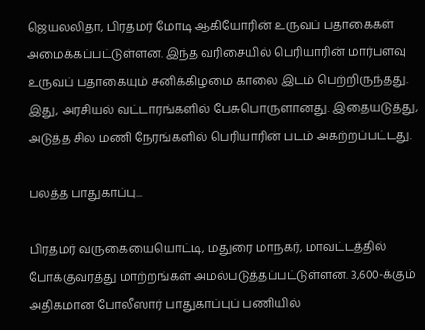ஜெயலலிதா, பிரதமர் மோடி ஆகியோரின் உருவப் பதாகைகள் அமைக்கப்பட்டுள்ளன. இந்த வரிசையில் பெரியாரின் மார்பளவு உருவப் பதாகையும் சனிக்கிழமை காலை இடம் பெற்றிருந்தது. இது, அரசியல் வட்டாரங்களில் பேசுபொருளானது. இதையடுத்து, அடுத்த சில மணி நேரங்களில் பெரியாரின் படம் அகற்றப்பட்டது.

பலத்த பாதுகாப்பு...

பிரதமர் வருகையையொட்டி, மதுரை மாநகர், மாவட்டத்தில் போக்குவரத்து மாற்றங்கள் அமல்படுத்தப்பட்டுள்ளன. 3,600-க்கும் அதிகமான போலீஸார் பாதுகாப்புப் பணியில்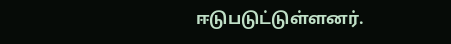ஈடுபடுட்டுள்ளனர்.